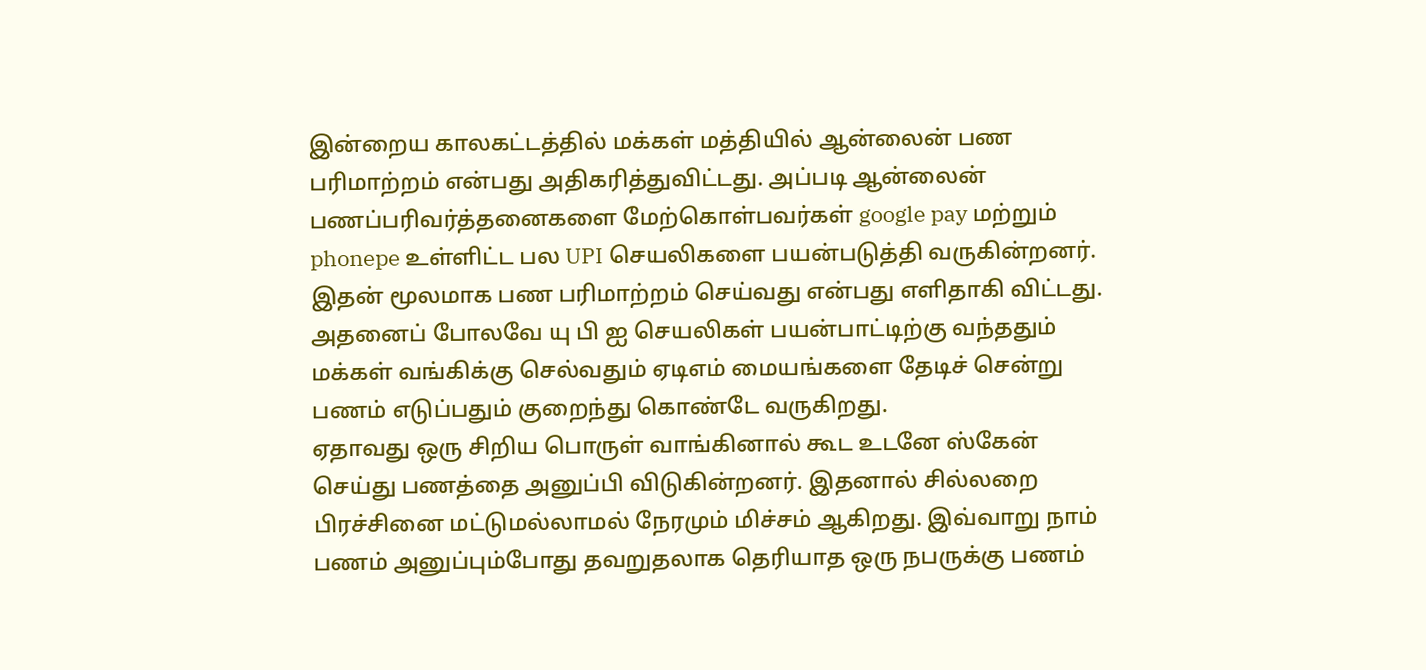இன்றைய காலகட்டத்தில் மக்கள் மத்தியில் ஆன்லைன் பண பரிமாற்றம் என்பது அதிகரித்துவிட்டது. அப்படி ஆன்லைன் பணப்பரிவர்த்தனைகளை மேற்கொள்பவர்கள் google pay மற்றும் phonepe உள்ளிட்ட பல UPI செயலிகளை பயன்படுத்தி வருகின்றனர். இதன் மூலமாக பண பரிமாற்றம் செய்வது என்பது எளிதாகி விட்டது. அதனைப் போலவே யு பி ஐ செயலிகள் பயன்பாட்டிற்கு வந்ததும் மக்கள் வங்கிக்கு செல்வதும் ஏடிஎம் மையங்களை தேடிச் சென்று பணம் எடுப்பதும் குறைந்து கொண்டே வருகிறது.
ஏதாவது ஒரு சிறிய பொருள் வாங்கினால் கூட உடனே ஸ்கேன் செய்து பணத்தை அனுப்பி விடுகின்றனர். இதனால் சில்லறை பிரச்சினை மட்டுமல்லாமல் நேரமும் மிச்சம் ஆகிறது. இவ்வாறு நாம் பணம் அனுப்பும்போது தவறுதலாக தெரியாத ஒரு நபருக்கு பணம்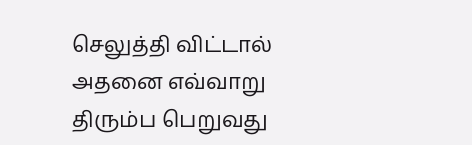செலுத்தி விட்டால் அதனை எவ்வாறு திரும்ப பெறுவது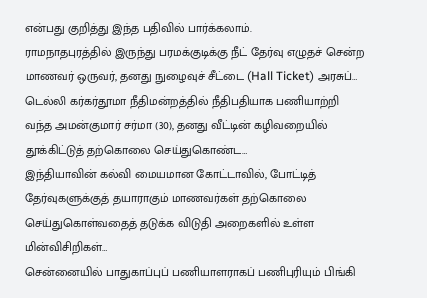என்பது குறித்து இந்த பதிவில் பார்க்கலாம்.
ராமநாதபுரத்தில் இருந்து பரமக்குடிக்கு நீட் தேர்வு எழுதச் சென்ற மாணவர் ஒருவர், தனது நுழைவுச் சீட்டை (Hall Ticket) அரசுப்…
டெல்லி கர்கர்தூமா நீதிமன்றத்தில் நீதிபதியாக பணியாற்றி வந்த அமன்குமார் சர்மா (30), தனது வீட்டின் கழிவறையில் தூக்கிட்டுத் தற்கொலை செய்துகொண்ட…
இந்தியாவின் கல்வி மையமான கோட்டாவில், போட்டித் தேர்வுகளுக்குத் தயாராகும் மாணவர்கள் தற்கொலை செய்துகொள்வதைத் தடுக்க விடுதி அறைகளில் உள்ள மின்விசிறிகள்…
சென்னையில் பாதுகாப்புப் பணியாளராகப் பணிபுரியும் பிங்கி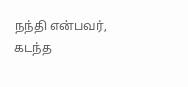நந்தி என்பவர், கடந்த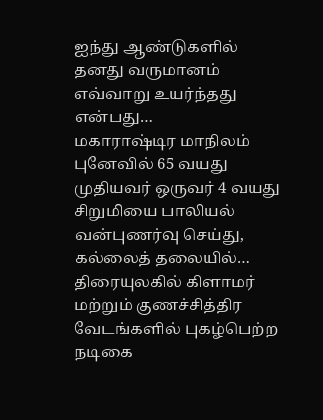ஐந்து ஆண்டுகளில் தனது வருமானம் எவ்வாறு உயர்ந்தது என்பது…
மகாராஷ்டிர மாநிலம் புனேவில் 65 வயது முதியவர் ஒருவர் 4 வயது சிறுமியை பாலியல் வன்புணர்வு செய்து, கல்லைத் தலையில்…
திரையுலகில் கிளாமர் மற்றும் குணச்சித்திர வேடங்களில் புகழ்பெற்ற நடிகை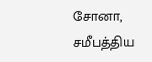சோனா, சமீபத்திய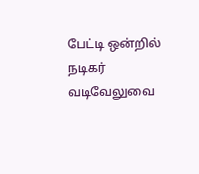பேட்டி ஒன்றில் நடிகர் வடிவேலுவை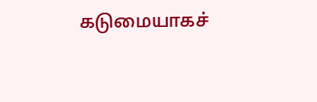கடுமையாகச்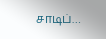சாடிப்…